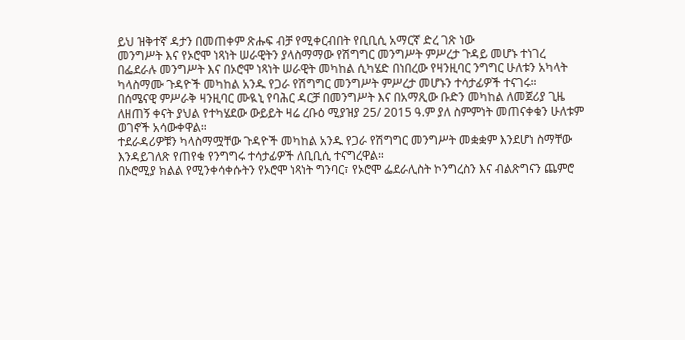ይህ ዝቅተኛ ዳታን በመጠቀም ጽሑፍ ብቻ የሚቀርብበት የቢቢሲ አማርኛ ድረ ገጽ ነው
መንግሥት እና የኦሮሞ ነጻነት ሠራዊትን ያላስማማው የሽግግር መንግሥት ምሥረታ ጉዳይ መሆኑ ተነገረ
በፌደራሉ መንግሥት እና በኦሮሞ ነጻነት ሠራዊት መካከል ሲካሄድ በነበረው የዛንዚባር ንግግር ሁለቱን አካላት ካላስማሙ ጉዳዮች መካከል አንዱ የጋራ የሽግግር መንግሥት ምሥረታ መሆኑን ተሳታፊዎች ተናገሩ።
በሰሜናዊ ምሥራቅ ዛንዚባር ሙዪኒ የባሕር ዳርቻ በመንግሥት እና በአማጺው ቡድን መካከል ለመጀሪያ ጊዜ ለዘጠኝ ቀናት ያህል የተካሄደው ውይይት ዛሬ ረቡዕ ሚያዝያ 25/ 2015 ዓ.ም ያለ ስምምነት መጠናቀቁን ሁለቱም ወገኖች አሳውቀዋል።
ተደራዳሪዎቹን ካላስማሟቸው ጉዳዮች መካከል አንዱ የጋራ የሽግግር መንግሥት መቋቋም እንደሆነ ስማቸው እንዳይገለጽ የጠየቁ የንግግሩ ተሳታፊዎች ለቢቢሲ ተናግረዋል።
በኦሮሚያ ክልል የሚንቀሳቀሱትን የኦሮሞ ነጻነት ግንባር፣ የኦሮሞ ፌደራሊስት ኮንግረስን እና ብልጽግናን ጨምሮ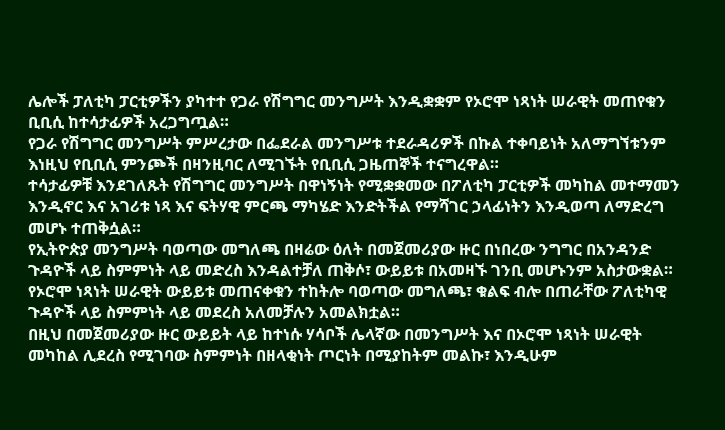ሌሎች ፓለቲካ ፓርቲዎችን ያካተተ የጋራ የሽግግር መንግሥት እንዲቋቋም የኦሮሞ ነጻነት ሠራዊት መጠየቁን ቢቢሲ ከተሳታፊዎች አረጋግጧል።
የጋራ የሽግግር መንግሥት ምሥረታው በፌደራል መንግሥቱ ተደራዳሪዎች በኩል ተቀባይነት አለማግኘቱንም እነዚህ የቢቢሲ ምንጮች በዛንዚባር ለሚገኙት የቢቢሲ ጋዜጠኞች ተናግረዋል።
ተሳታፊዎቹ እንደገለጹት የሽግግር መንግሥት በዋነኝነት የሚቋቋመው በፖለቲካ ፓርቲዎች መካከል መተማመን እንዲኖር እና አገሪቱ ነጻ እና ፍትሃዊ ምርጫ ማካሄድ እንድትችል የማሻገር ኃላፊነትን እንዲወጣ ለማድረግ መሆኑ ተጠቅሷል።
የኢትዮጵያ መንግሥት ባወጣው መግለጫ በዛሬው ዕለት በመጀመሪያው ዙር በነበረው ንግግር በአንዳንድ ጉዳዮች ላይ ስምምነት ላይ መድረስ እንዳልተቻለ ጠቅሶ፣ ውይይቱ በአመዛኙ ገንቢ መሆኑንም አስታውቋል።
የኦሮሞ ነጻነት ሠራዊት ውይይቱ መጠናቀቁን ተከትሎ ባወጣው መግለጫ፣ ቁልፍ ብሎ በጠራቸው ፖለቲካዊ ጉዳዮች ላይ ስምምነት ላይ መደረስ አለመቻሉን አመልክቷል።
በዚህ በመጀመሪያው ዙር ውይይት ላይ ከተነሱ ሃሳቦች ሌላኛው በመንግሥት እና በኦሮሞ ነጻነት ሠራዊት መካከል ሊደረስ የሚገባው ስምምነት በዘላቂነት ጦርነት በሚያከትም መልኩ፣ እንዲሁም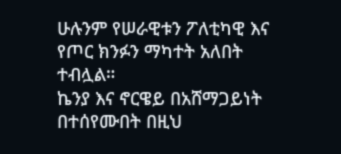ሁሉንም የሠራዊቱን ፖለቲካዊ እና የጦር ክንፉን ማካተት አለበት ተብሏል።
ኬንያ እና ኖርዌይ በአሸማጋይነት በተሰየሙበት በዚህ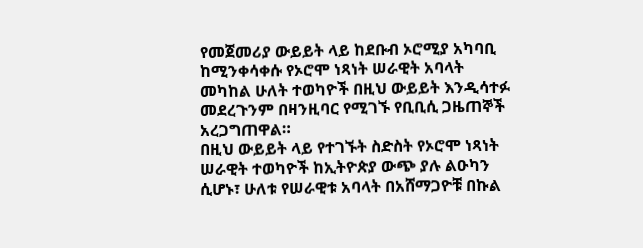የመጀመሪያ ውይይት ላይ ከደቡብ ኦሮሚያ አካባቢ ከሚንቀሳቀሱ የኦሮሞ ነጻነት ሠራዊት አባላት መካከል ሁለት ተወካዮች በዚህ ውይይት እንዲሳተፉ መደረጉንም በዛንዚባር የሚገኙ የቢቢሲ ጋዜጠኞች አረጋግጠዋል።
በዚህ ውይይት ላይ የተገኙት ስድስት የኦሮሞ ነጻነት ሠራዊት ተወካዮች ከኢትዮጵያ ውጭ ያሉ ልዑካን ሲሆኑ፣ ሁለቱ የሠራዊቱ አባላት በአሸማጋዮቹ በኩል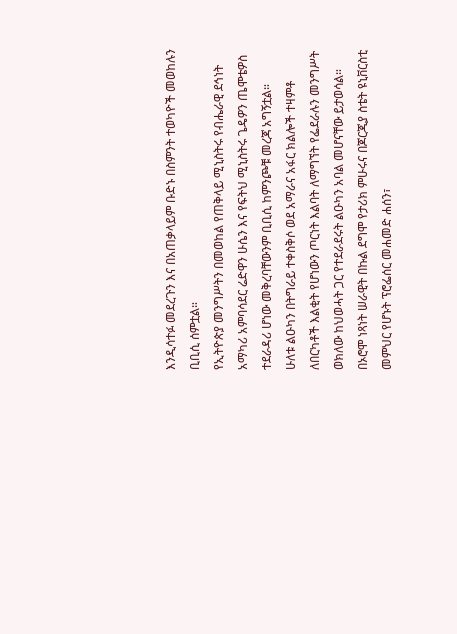እንዲሳተፉ መደረጉን እና በአጠቃላይም ቡድኑ በስምንት ተወካዮች መወከሉን ቢቢሲ ሰምቷል።
የኢትዮጵያ መንግሥትን በመወከል የጠቅላይ ሚኒስትሩ የብሔራዊ ደኅነት አማካሪ አምባሳደር ሬድዋን ሁሴን እና የፍትህ ሚኒስትሩ ጌዴዎን ጤሞቴዎስ ተደራዳሪ ሆነው መቅረባቸውንም ቢቢሲ ከምንጮቹ መረጃ አግኝቷል።
ሁለቱ ልዑካን በትግራይ ተቀስቅሶ ወደ አማራና አፋር ክልሎች ተዛምቶ ለበርካቶች እልቂት የሆነውን ጦርነት እልባት ለማግኘት የፌደራሉን መንግሥት ወክለው ከህወሓት ጋር የተደራደሩት ልዑካን አባል መሆናቸው ይታወሳል።
በኦሮሞ ነጻነት ሠራዊት በኩል ደግሞ የታሪክ ምሁሩና በጆርጂያ ስቴት ዩኒቨርስቲ መምህር የሆኑት ፕሮፌሰር መሐመድ ሐሰን፣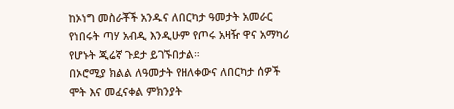ከኦነግ መስራቾች አንዱና ለበርካታ ዓመታት አመራር የነበሩት ጣሃ አብዲ እንዲሁም የጦሩ አዛዥ ዋና አማካሪ የሆኑት ጂሬኛ ጉደታ ይገኙበታል።
በኦሮሚያ ክልል ለዓመታት የዘለቀውና ለበርካታ ሰዎች ሞት እና መፈናቀል ምክንያት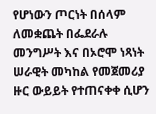የሆነውን ጦርነት በሰላም ለመቋጨት በፌደራሉ መንግሥት እና በኦሮሞ ነጻነት ሠራዊት መካከል የመጀመሪያ ዙር ውይይት የተጠናቀቀ ሲሆን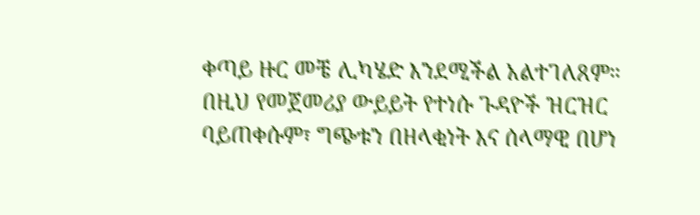ቀጣይ ዙር መቼ ሊካሄድ እንደሚችል አልተገለጸም።
በዚህ የመጀመሪያ ውይይት የተነሱ ጉዳዮች ዝርዝር ባይጠቀሱም፣ ግጭቱን በዘላቂነት እና ሰላማዊ በሆነ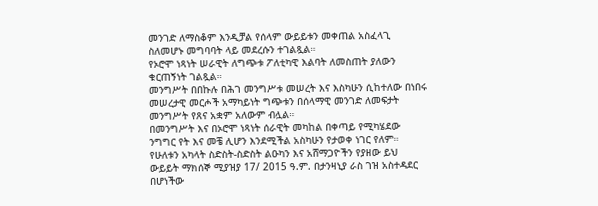መንገድ ለማስቆም እንዲቻል የሰላም ውይይቱን መቀጠል አስፈላጊ ስለመሆኑ መግባባት ላይ መደረሱን ተገልጿል።
የኦሮሞ ነጻነት ሠራዊት ለግጭቱ ፖለቲካዊ እልባት ለመስጠት ያለውን ቁርጠኝነት ገልጿል።
መንግሥት በበኩሉ በሕገ መንግሥቱ መሠረት እና እስካሁን ሲከተለው በነበሩ መሠረታዊ መርሖች አማካይነት ግጭቱን በሰላማዊ መንገድ ለመፍታት መንግሥት የጸና አቋም አለውም ብሏል።
በመንግሥት እና በኦሮሞ ነጻነት ሰራዊት መካከል በቀጣይ የሚካሄደው ንግግር የት እና መቼ ሊሆን እንደሚችል አስካሁን የታወቀ ነገር የለም።
የሁለቱን አካላት ስድስት-ስድስት ልዑካን እና አሸማጋዮችን የያዘው ይህ ውይይት ማክሰኞ ሚያዝያ 17/ 2015 ዓ.ም. በታንዛኒያ ራስ ገዝ አስተዳደር በሆነችው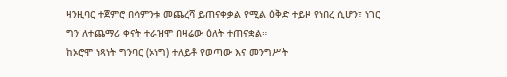ዛንዚባር ተጀምሮ በሳምንቱ መጨረሻ ይጠናቀቃል የሚል ዕቅድ ተይዞ የነበረ ሲሆን፣ ነገር ግን ለተጨማሪ ቀናት ተራዝሞ በዛሬው ዕለት ተጠናቋል።
ከኦሮሞ ነጻነት ግንባር (ኦነግ) ተለይቶ የወጣው እና መንግሥት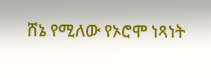ሸኔ የሚለው የኦሮሞ ነጻነት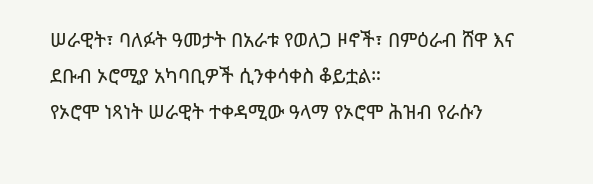ሠራዊት፣ ባለፉት ዓመታት በአራቱ የወለጋ ዞኖች፣ በምዕራብ ሸዋ እና ደቡብ ኦሮሚያ አካባቢዎች ሲንቀሳቀስ ቆይቷል።
የኦሮሞ ነጻነት ሠራዊት ተቀዳሚው ዓላማ የኦሮሞ ሕዝብ የራሱን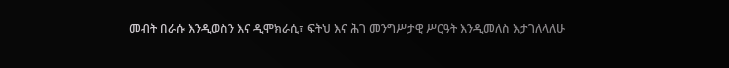መብት በራሱ እንዲወስን እና ዲሞክራሲ፣ ፍትህ እና ሕገ መንግሥታዊ ሥርዓት እንዲመለስ እታገለላለሁ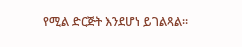የሚል ድርጅት እንደሆነ ይገልጻል።